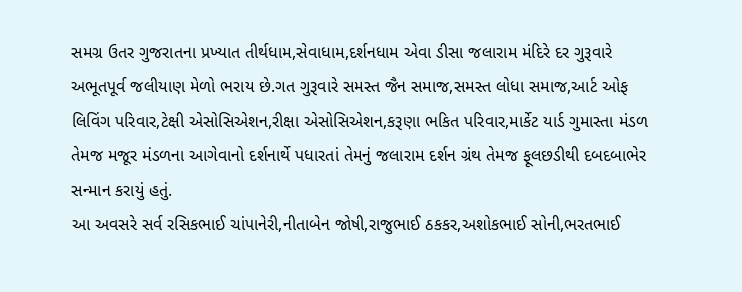સમગ્ર ઉતર ગુજરાતના પ્રખ્યાત તીર્થધામ,સેવાધામ,દર્શનધામ એવા ડીસા જલારામ મંદિરે દર ગુરૂવારે અભૂતપૂર્વ જલીયાણ મેળો ભરાય છે.ગત ગુરૂવારે સમસ્ત જૈન સમાજ,સમસ્ત લોધા સમાજ,આર્ટ ઓફ લિવિંગ પરિવાર,ટેક્ષી એસોસિએશન,રીક્ષા એસોસિએશન,કરૂણા ભકિત પરિવાર,માર્કેટ યાર્ડ ગુમાસ્તા મંડળ તેમજ મજૂર મંડળના આગેવાનો દર્શનાર્થે પધારતાં તેમનું જલારામ દર્શન ગ્રંથ તેમજ ફૂલછડીથી દબદબાભેર સન્માન કરાયું હતું.
આ અવસરે સર્વ રસિકભાઈ ચાંપાનેરી,નીતાબેન જોષી,રાજુભાઈ ઠકકર,અશોકભાઈ સોની,ભરતભાઈ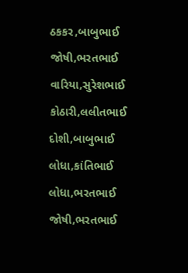ઠકકર,બાબુભાઈ જોષી,ભરતભાઈ વારિયા,સુરેશભાઈ કોઠારી,લલીતભાઈ દોશી,બાબુભાઈ લોધા,કાંતિભાઈ લોધા,ભરતભાઈ જોષી,ભરતભાઈ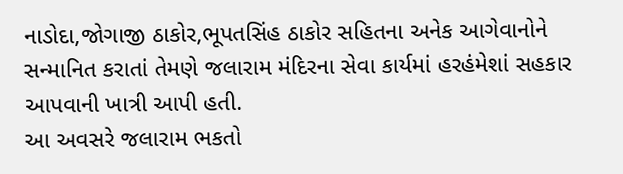નાડોદા,જોગાજી ઠાકોર,ભૂપતસિંહ ઠાકોર સહિતના અનેક આગેવાનોને સન્માનિત કરાતાં તેમણે જલારામ મંદિરના સેવા કાર્યમાં હરહંમેશાં સહકાર આપવાની ખાત્રી આપી હતી.
આ અવસરે જલારામ ભકતો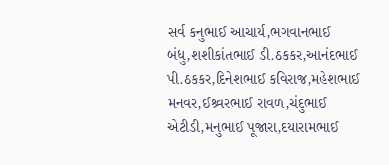સર્વ કનુભાઈ આચાર્ય,ભગવાનભાઈ બંધુ,શશીકાંતભાઈ ડી.ઠકકર,આનંદભાઈ પી.ઠકકર,દિનેશભાઈ કવિરાજ,મહેશભાઈ મનવર,ઈશ્ર્વરભાઈ રાવળ,ચંદુભાઈ એટીડી,મનુભાઈ પૂજારા,દયારામભાઈ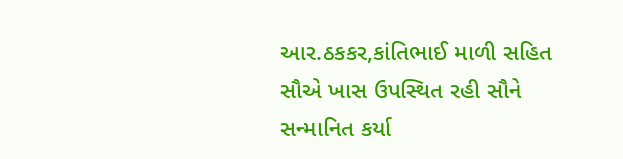આર.ઠકકર,કાંતિભાઈ માળી સહિત સૌએ ખાસ ઉપસ્થિત રહી સૌને સન્માનિત કર્યા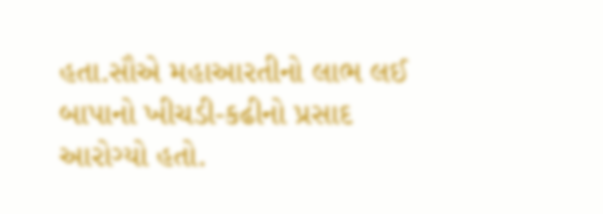હતા.સૌએ મહાઆરતીનો લાભ લઈ બાપાનો ખીચડી-કઢીનો પ્રસાદ આરોગ્યો હતો.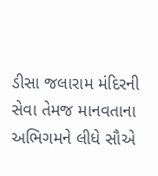ડીસા જલારામ મંદિરની સેવા તેમજ માનવતાના અભિગમને લીધે સૌએ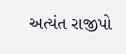અત્યંત રાજીપો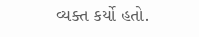વ્યક્ત કર્યો હતો.